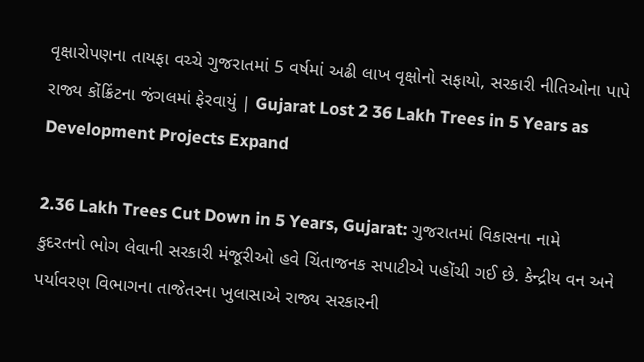વૃક્ષારોપણના તાયફા વચ્ચે ગુજરાતમાં 5 વર્ષમાં અઢી લાખ વૃક્ષોનો સફાયો, સરકારી નીતિઓના પાપે રાજ્ય કોંક્રિંટના જંગલમાં ફેરવાયું | Gujarat Lost 2 36 Lakh Trees in 5 Years as Development Projects Expand

2.36 Lakh Trees Cut Down in 5 Years, Gujarat: ગુજરાતમાં વિકાસના નામે કુદરતનો ભોગ લેવાની સરકારી મંજૂરીઓ હવે ચિંતાજનક સપાટીએ પહોંચી ગઈ છે. કેન્દ્રીય વન અને પર્યાવરણ વિભાગના તાજેતરના ખુલાસાએ રાજ્ય સરકારની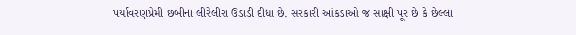પર્યાવરણપ્રેમી છબીના લીરેલીરા ઉડાડી દીધા છે. સરકારી આંકડાઓ જ સાક્ષી પૂર છે કે છેલ્લા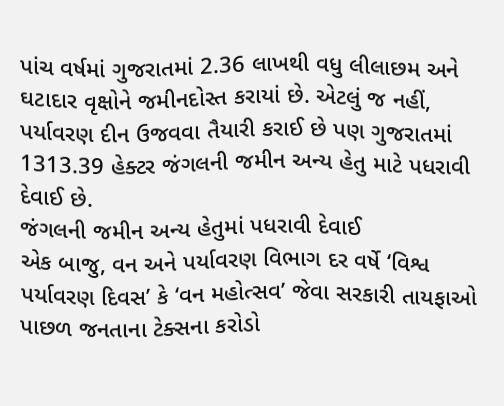પાંચ વર્ષમાં ગુજરાતમાં 2.36 લાખથી વધુ લીલાછમ અને ઘટાદાર વૃક્ષોને જમીનદોસ્ત કરાયાં છે. એટલું જ નહીં, પર્યાવરણ દીન ઉજવવા તૈયારી કરાઈ છે પણ ગુજરાતમાં 1313.39 હેક્ટર જંગલની જમીન અન્ય હેતુ માટે પધરાવી દેવાઈ છે.
જંગલની જમીન અન્ય હેતુમાં પધરાવી દેવાઈ
એક બાજુ, વન અને પર્યાવરણ વિભાગ દર વર્ષે ‘વિશ્વ પર્યાવરણ દિવસ’ કે ‘વન મહોત્સવ’ જેવા સરકારી તાયફાઓ પાછળ જનતાના ટેક્સના કરોડો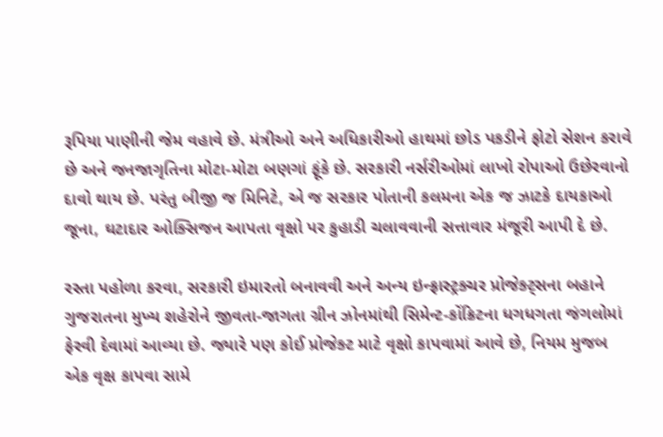રૂપિયા પાણીની જેમ વહાવે છે. મંત્રીઓ અને અધિકારીઓ હાથમાં છોડ પકડીને ફોટો સેશન કરાવે છે અને જનજાગૃતિના મોટા-મોટા બણગાં ફૂંકે છે. સરકારી નર્સરીઓમાં લાખો રોપાઓ ઉછેરવાનો દાવો થાય છે. પરંતુ બીજી જ મિનિટે, એ જ સરકાર પોતાની કલમના એક જ ઝાટકે દાયકાઓ જૂના, ઘટાદાર ઓક્સિજન આપતા વૃક્ષો પર કુહાડી ચલાવવાની સત્તાવાર મંજૂરી આપી દે છે.

રસ્તા પહોળા કરવા, સરકારી ઇમારતો બનાવવી અને અન્ય ઇન્ફ્રાસ્ટ્રક્ચર પ્રોજેક્ટ્સના બહાને ગુજરાતના મુખ્ય શહેરોને જીવતા-જાગતા ગ્રીન ઝોનમાંથી સિમેન્ટ-કોંક્રિટના ધગધગતા જંગલોમાં ફેરવી દેવામાં આવ્યા છે. જ્યારે પણ કોઈ પ્રોજેક્ટ માટે વૃક્ષો કાપવામાં આવે છે, નિયમ મુજબ એક વૃક્ષ કાપવા સામે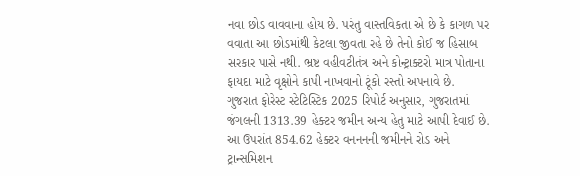નવા છોડ વાવવાના હોય છે. પરંતુ વાસ્તવિકતા એ છે કે કાગળ પર વવાતા આ છોડમાંથી કેટલા જીવતા રહે છે તેનો કોઈ જ હિસાબ સરકાર પાસે નથી. ભ્રષ્ટ વહીવટીતંત્ર અને કોન્ટ્રાક્ટરો માત્ર પોતાના ફાયદા માટે વૃક્ષોને કાપી નાખવાનો ટૂંકો રસ્તો અપનાવે છે.
ગુજરાત ફોરેસ્ટ સ્ટેટિસ્ટિક 2025 રિપોર્ટ અનુસાર, ગુજરાતમાં જંગલની 1313.39 હેક્ટર જમીન અન્ય હેતુ માટે આપી દેવાઈ છે. આ ઉપરાંત 854.62 હેક્ટર વનનનની જમીનને રોડ અને ટ્રાન્સમિશન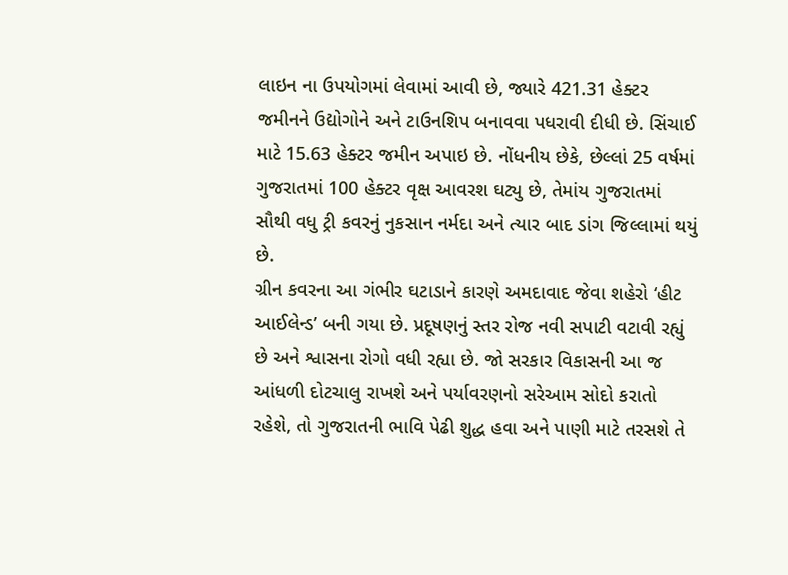લાઇન ના ઉપયોગમાં લેવામાં આવી છે, જ્યારે 421.31 હેક્ટર જમીનને ઉદ્યોગોને અને ટાઉનશિપ બનાવવા પધરાવી દીધી છે. સિંચાઈ માટે 15.63 હેક્ટર જમીન અપાઇ છે. નોંધનીય છેકે, છેલ્લાં 25 વર્ષમાં ગુજરાતમાં 100 હેક્ટર વૃક્ષ આવરશ ઘટ્યુ છે, તેમાંય ગુજરાતમાં સૌથી વધુ ટ્રી કવરનું નુકસાન નર્મદા અને ત્યાર બાદ ડાંગ જિલ્લામાં થયું છે.
ગ્રીન કવરના આ ગંભીર ઘટાડાને કારણે અમદાવાદ જેવા શહેરો ‘હીટ આઈલેન્ડ’ બની ગયા છે. પ્રદૂષણનું સ્તર રોજ નવી સપાટી વટાવી રહ્યું છે અને શ્વાસના રોગો વધી રહ્યા છે. જો સરકાર વિકાસની આ જ આંધળી દોટચાલુ રાખશે અને પર્યાવરણનો સરેઆમ સોદો કરાતો રહેશે, તો ગુજરાતની ભાવિ પેઢી શુદ્ધ હવા અને પાણી માટે તરસશે તે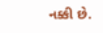નક્કી છે.